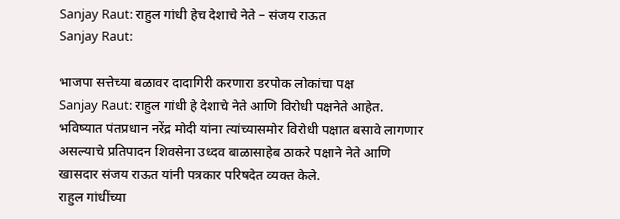Sanjay Raut: राहुल गांधी हेच देशाचे नेते – संजय राऊत
Sanjay Raut:

भाजपा सत्तेच्या बळावर दादागिरी करणारा डरपोक लोकांचा पक्ष
Sanjay Raut: राहुल गांधी हे देशाचे नेते आणि विरोधी पक्षनेते आहेत. भविष्यात पंतप्रधान नरेंद्र मोदी यांना त्यांच्यासमोर विरोधी पक्षात बसावे लागणार असल्याचे प्रतिपादन शिवसेना उध्दव बाळासाहेब ठाकरे पक्षाने नेते आणि खासदार संजय राऊत यांनी पत्रकार परिषदेत व्यक्त केले.
राहुल गांधींच्या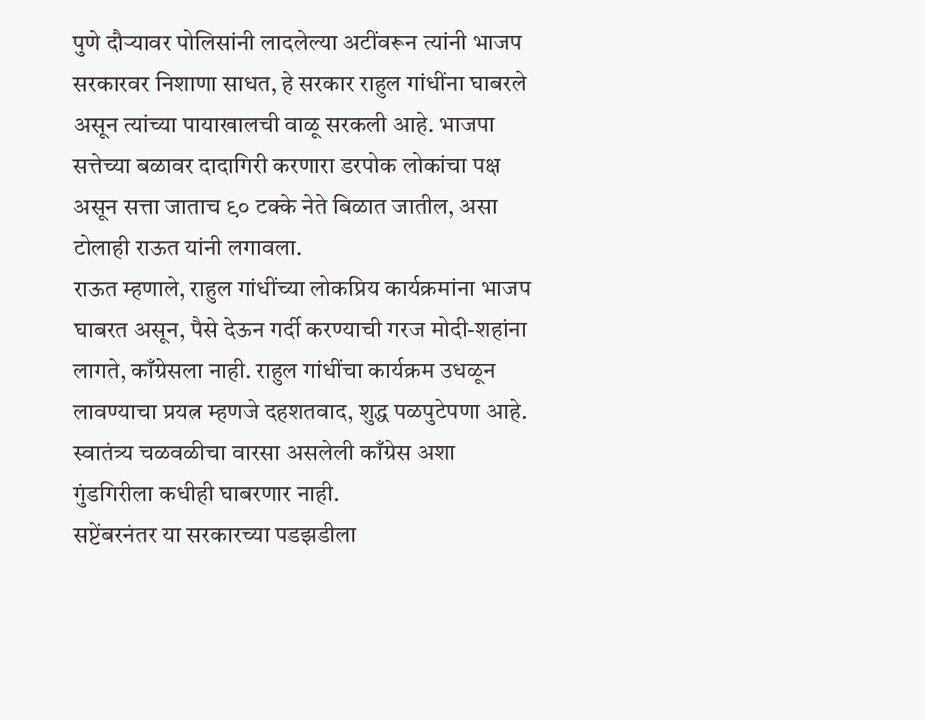पुणे दौऱ्यावर पोलिसांनी लादलेल्या अटींवरून त्यांनी भाजप सरकारवर निशाणा साधत, हे सरकार राहुल गांधींना घाबरले असून त्यांच्या पायाखालची वाळू सरकली आहे. भाजपा सत्तेच्या बळावर दादागिरी करणारा डरपोक लोकांचा पक्ष असून सत्ता जाताच ९० टक्के नेते बिळात जातील, असा टोलाही राऊत यांनी लगावला.
राऊत म्हणाले, राहुल गांधींच्या लोकप्रिय कार्यक्रमांना भाजप घाबरत असून, पैसे देऊन गर्दी करण्याची गरज मोदी-शहांना लागते, काँग्रेसला नाही. राहुल गांधींचा कार्यक्रम उधळून लावण्याचा प्रयत्न म्हणजे दहशतवाद, शुद्ध पळपुटेपणा आहे. स्वातंत्र्य चळवळीचा वारसा असलेली काँग्रेस अशा गुंडगिरीला कधीही घाबरणार नाही.
सप्टेंबरनंतर या सरकारच्या पडझडीला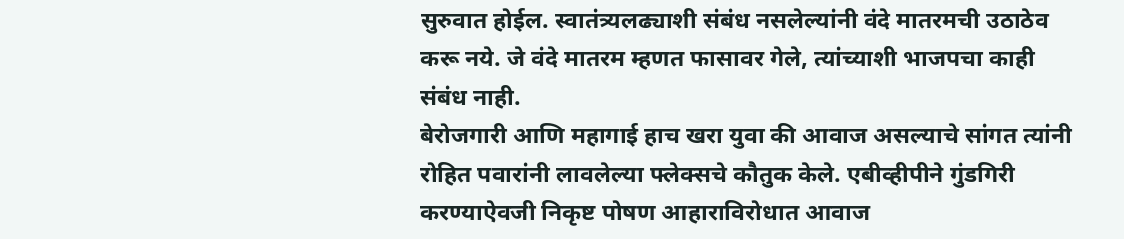सुरुवात होईल. स्वातंत्र्यलढ्याशी संबंध नसलेल्यांनी वंदे मातरमची उठाठेव करू नये. जे वंदे मातरम म्हणत फासावर गेले, त्यांच्याशी भाजपचा काही संबंध नाही.
बेरोजगारी आणि महागाई हाच खरा युवा की आवाज असल्याचे सांगत त्यांनी रोहित पवारांनी लावलेल्या फ्लेक्सचे कौतुक केले. एबीव्हीपीने गुंडगिरी करण्याऐवजी निकृष्ट पोषण आहाराविरोधात आवाज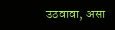उठवावा, असा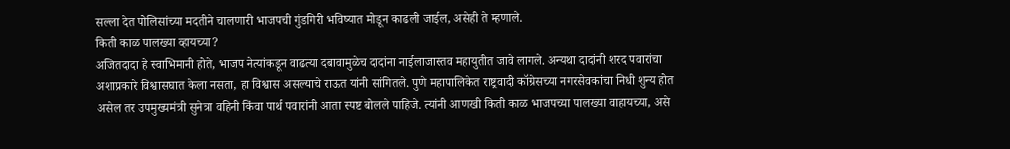सल्ला देत पोलिसांच्या मदतीने चालणारी भाजपची गुंडगिरी भविष्यात मोडून काढली जाईल, असेही ते म्हणाले.
किती काळ पालख्या व्हायच्या?
अजितदादा हे स्वाभिमानी होते, भाजप नेत्यांकडून वाढत्या दबावामुळेच दादांना नाईलाजास्तव महायुतीत जावे लागले. अन्यथा दादांनी शरद पवारांचा अशाप्रकारे विश्वासघात केला नसता, हा विश्वास असल्याचे राऊत यांनी सांगितले. पुणे महापालिकेत राष्ट्रवादी कॉग्रेसच्या नगरसेवकांचा निधी शुन्य होत असेल तर उपमुख्यमंत्री सुनेत्रा वहिनी किंवा पार्थ पवारांनी आता स्पष्ट बोलले पाहिजे. त्यांनी आणखी किती काळ भाजपच्या पालख्या वाहायच्या, असे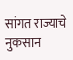सांगत राज्याचे नुकसान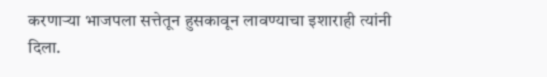करणाऱ्या भाजपला सत्तेतून हुसकावून लावण्याचा इशाराही त्यांनी दिला.